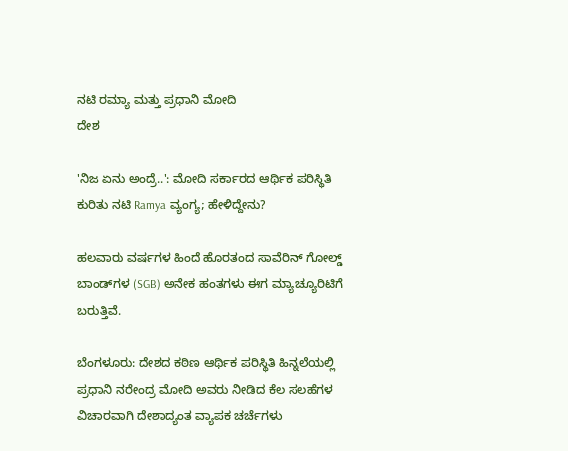ನಟಿ ರಮ್ಯಾ ಮತ್ತು ಪ್ರಧಾನಿ ಮೋದಿ
ದೇಶ

'ನಿಜ ಏನು ಅಂದ್ರೆ..': ಮೋದಿ ಸರ್ಕಾರದ ಆರ್ಥಿಕ ಪರಿಸ್ಥಿತಿ ಕುರಿತು ನಟಿ Ramya ವ್ಯಂಗ್ಯ; ಹೇಳಿದ್ದೇನು?

ಹಲವಾರು ವರ್ಷಗಳ ಹಿಂದೆ ಹೊರತಂದ ಸಾವೆರಿನ್ ಗೋಲ್ಡ್ ಬಾಂಡ್‌ಗಳ (SGB) ಅನೇಕ ಹಂತಗಳು ಈಗ ಮ್ಯಾಚ್ಯೂರಿಟಿಗೆ ಬರುತ್ತಿವೆ.

ಬೆಂಗಳೂರು: ದೇಶದ ಕಠಿಣ ಆರ್ಥಿಕ ಪರಿಸ್ಥಿತಿ ಹಿನ್ನಲೆಯಲ್ಲಿ ಪ್ರಧಾನಿ ನರೇಂದ್ರ ಮೋದಿ ಅವರು ನೀಡಿದ ಕೆಲ ಸಲಹೆಗಳ ವಿಚಾರವಾಗಿ ದೇಶಾದ್ಯಂತ ವ್ಯಾಪಕ ಚರ್ಚೆಗಳು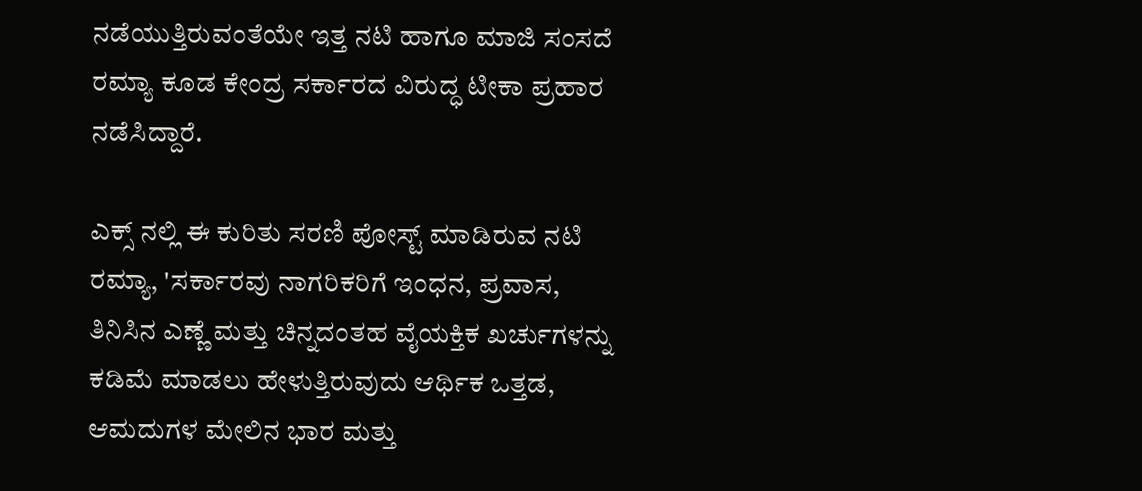ನಡೆಯುತ್ತಿರುವಂತೆಯೇ ಇತ್ತ ನಟಿ ಹಾಗೂ ಮಾಜಿ ಸಂಸದೆ ರಮ್ಯಾ ಕೂಡ ಕೇಂದ್ರ ಸರ್ಕಾರದ ವಿರುದ್ಧ ಟೀಕಾ ಪ್ರಹಾರ ನಡೆಸಿದ್ದಾರೆ.

ಎಕ್ಸ್ ನಲ್ಲಿ ಈ ಕುರಿತು ಸರಣಿ ಪೋಸ್ಟ್ ಮಾಡಿರುವ ನಟಿ ರಮ್ಯಾ, 'ಸರ್ಕಾರವು ನಾಗರಿಕರಿಗೆ ಇಂಧನ, ಪ್ರವಾಸ, ತಿನಿಸಿನ ಎಣ್ಣೆ ಮತ್ತು ಚಿನ್ನದಂತಹ ವೈಯಕ್ತಿಕ ಖರ್ಚುಗಳನ್ನು ಕಡಿಮೆ ಮಾಡಲು ಹೇಳುತ್ತಿರುವುದು ಆರ್ಥಿಕ ಒತ್ತಡ, ಆಮದುಗಳ ಮೇಲಿನ ಭಾರ ಮತ್ತು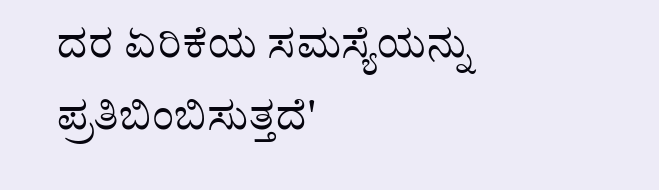ದರ ಏರಿಕೆಯ ಸಮಸ್ಯೆಯನ್ನು ಪ್ರತಿಬಿಂಬಿಸುತ್ತದೆ'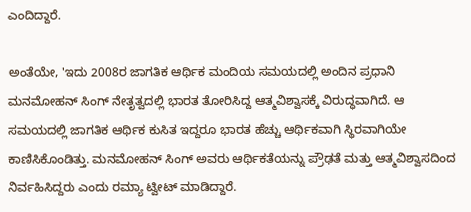ಎಂದಿದ್ದಾರೆ.

ಅಂತೆಯೇ, 'ಇದು 2008ರ ಜಾಗತಿಕ ಆರ್ಥಿಕ ಮಂದಿಯ ಸಮಯದಲ್ಲಿ ಅಂದಿನ ಪ್ರಧಾನಿ ಮನಮೋಹನ್ ಸಿಂಗ್ ನೇತೃತ್ವದಲ್ಲಿ ಭಾರತ ತೋರಿಸಿದ್ದ ಆತ್ಮವಿಶ್ವಾಸಕ್ಕೆ ವಿರುದ್ಧವಾಗಿದೆ. ಆ ಸಮಯದಲ್ಲಿ ಜಾಗತಿಕ ಆರ್ಥಿಕ ಕುಸಿತ ಇದ್ದರೂ ಭಾರತ ಹೆಚ್ಚು ಆರ್ಥಿಕವಾಗಿ ಸ್ಥಿರವಾಗಿಯೇ ಕಾಣಿಸಿಕೊಂಡಿತ್ತು. ಮನಮೋಹನ್ ಸಿಂಗ್ ಅವರು ಆರ್ಥಿಕತೆಯನ್ನು ಪ್ರೌಢತೆ ಮತ್ತು ಆತ್ಮವಿಶ್ವಾಸದಿಂದ ನಿರ್ವಹಿಸಿದ್ದರು ಎಂದು ರಮ್ಯಾ ಟ್ವೀಟ್ ಮಾಡಿದ್ದಾರೆ.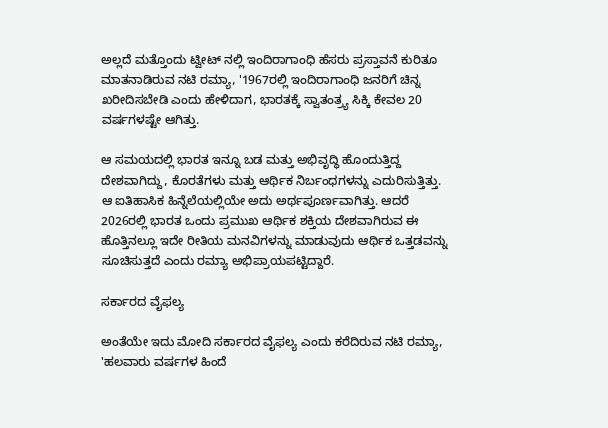ಅಲ್ಲದೆ ಮತ್ತೊಂದು ಟ್ವೀಟ್ ನಲ್ಲಿ ಇಂದಿರಾಗಾಂಧಿ ಹೆಸರು ಪ್ರಸ್ತಾವನೆ ಕುರಿತೂ ಮಾತನಾಡಿರುವ ನಟಿ ರಮ್ಯಾ, '1967ರಲ್ಲಿ ಇಂದಿರಾಗಾಂಧಿ ಜನರಿಗೆ ಚಿನ್ನ ಖರೀದಿಸಬೇಡಿ ಎಂದು ಹೇಳಿದಾಗ, ಭಾರತಕ್ಕೆ ಸ್ವಾತಂತ್ರ್ಯ ಸಿಕ್ಕಿ ಕೇವಲ 20 ವರ್ಷಗಳಷ್ಟೇ ಆಗಿತ್ತು.

ಆ ಸಮಯದಲ್ಲಿ ಭಾರತ ಇನ್ನೂ ಬಡ ಮತ್ತು ಅಭಿವೃದ್ಧಿ ಹೊಂದುತ್ತಿದ್ದ ದೇಶವಾಗಿದ್ದು, ಕೊರತೆಗಳು ಮತ್ತು ಆರ್ಥಿಕ ನಿರ್ಬಂಧಗಳನ್ನು ಎದುರಿಸುತ್ತಿತ್ತು. ಆ ಐತಿಹಾಸಿಕ ಹಿನ್ನೆಲೆಯಲ್ಲಿಯೇ ಅದು ಅರ್ಥಪೂರ್ಣವಾಗಿತ್ತು. ಆದರೆ 2026ರಲ್ಲಿ ಭಾರತ ಒಂದು ಪ್ರಮುಖ ಆರ್ಥಿಕ ಶಕ್ತಿಯ ದೇಶವಾಗಿರುವ ಈ ಹೊತ್ತಿನಲ್ಲೂ ಇದೇ ರೀತಿಯ ಮನವಿಗಳನ್ನು ಮಾಡುವುದು ಆರ್ಥಿಕ ಒತ್ತಡವನ್ನು ಸೂಚಿಸುತ್ತದೆ ಎಂದು ರಮ್ಯಾ ಅಭಿಪ್ರಾಯಪಟ್ಟಿದ್ದಾರೆ.

ಸರ್ಕಾರದ ವೈಫಲ್ಯ

ಅಂತೆಯೇ ಇದು ಮೋದಿ ಸರ್ಕಾರದ ವೈಫಲ್ಯ ಎಂದು ಕರೆದಿರುವ ನಟಿ ರಮ್ಯಾ, 'ಹಲವಾರು ವರ್ಷಗಳ ಹಿಂದೆ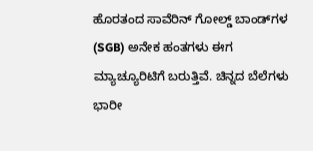ಹೊರತಂದ ಸಾವೆರಿನ್ ಗೋಲ್ಡ್ ಬಾಂಡ್‌ಗಳ (SGB) ಅನೇಕ ಹಂತಗಳು ಈಗ ಮ್ಯಾಚ್ಯೂರಿಟಿಗೆ ಬರುತ್ತಿವೆ. ಚಿನ್ನದ ಬೆಲೆಗಳು ಭಾರೀ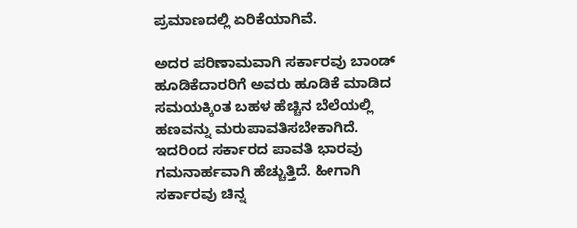ಪ್ರಮಾಣದಲ್ಲಿ ಏರಿಕೆಯಾಗಿವೆ.

ಅದರ ಪರಿಣಾಮವಾಗಿ ಸರ್ಕಾರವು ಬಾಂಡ್ ಹೂಡಿಕೆದಾರರಿಗೆ ಅವರು ಹೂಡಿಕೆ ಮಾಡಿದ ಸಮಯಕ್ಕಿಂತ ಬಹಳ ಹೆಚ್ಚಿನ ಬೆಲೆಯಲ್ಲಿ ಹಣವನ್ನು ಮರುಪಾವತಿಸಬೇಕಾಗಿದೆ. ಇದರಿಂದ ಸರ್ಕಾರದ ಪಾವತಿ ಭಾರವು ಗಮನಾರ್ಹವಾಗಿ ಹೆಚ್ಚುತ್ತಿದೆ. ಹೀಗಾಗಿ ಸರ್ಕಾರವು ಚಿನ್ನ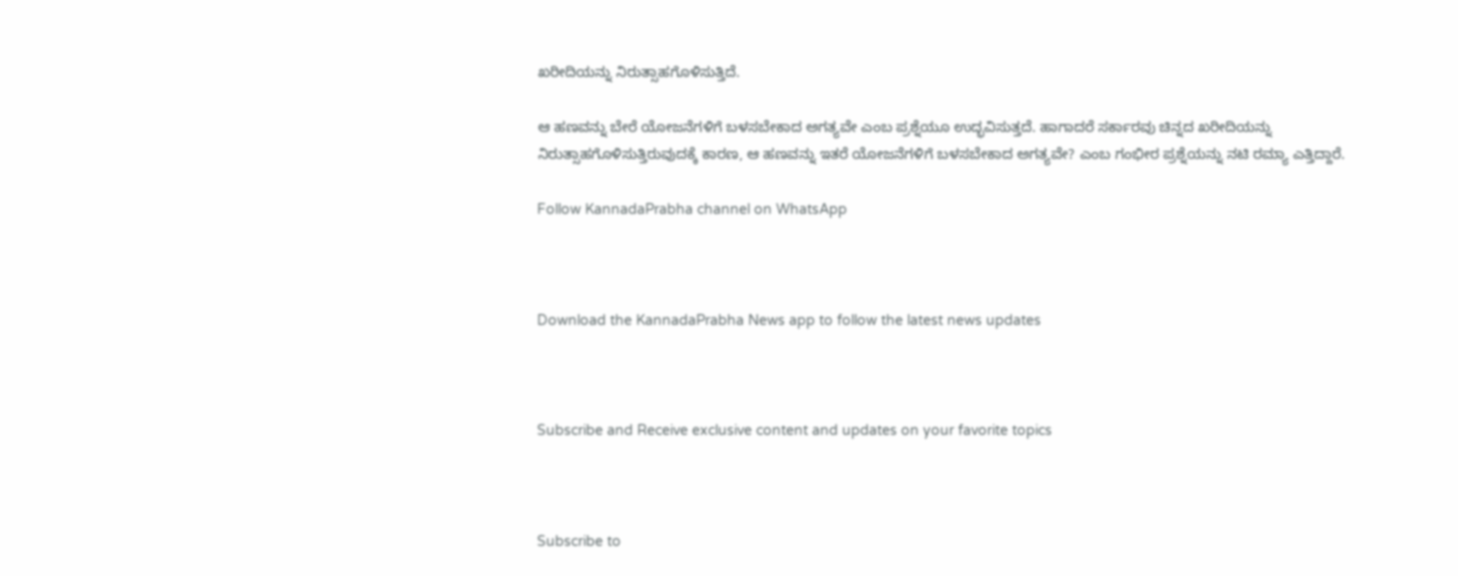ಖರೀದಿಯನ್ನು ನಿರುತ್ಸಾಹಗೊಳಿಸುತ್ತಿದೆ.

ಆ ಹಣವನ್ನು ಬೇರೆ ಯೋಜನೆಗಳಿಗೆ ಬಳಸಬೇಕಾದ ಅಗತ್ಯವೇ ಎಂಬ ಪ್ರಶ್ನೆಯೂ ಉದ್ಭವಿಸುತ್ತದೆ. ಹಾಗಾದರೆ ಸರ್ಕಾರವು ಚಿನ್ನದ ಖರೀದಿಯನ್ನು ನಿರುತ್ಸಾಹಗೊಳಿಸುತ್ತಿರುವುದಕ್ಕೆ ಕಾರಣ, ಆ ಹಣವನ್ನು ಇತರೆ ಯೋಜನೆಗಳಿಗೆ ಬಳಸಬೇಕಾದ ಅಗತ್ಯವೇ? ಎಂಬ ಗಂಭೀರ ಪ್ರಶ್ನೆಯನ್ನು ನಟಿ ರಮ್ಯಾ ಎತ್ತಿದ್ದಾರೆ.

Follow KannadaPrabha channel on WhatsApp



Download the KannadaPrabha News app to follow the latest news updates



Subscribe and Receive exclusive content and updates on your favorite topics



Subscribe to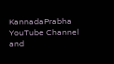KannadaPrabha YouTube Channel and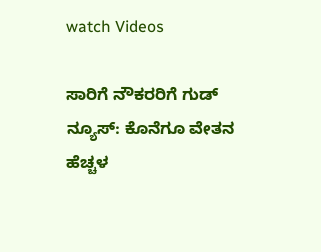watch Videos

ಸಾರಿಗೆ ನೌಕರರಿಗೆ ಗುಡ್ ನ್ಯೂಸ್: ಕೊನೆಗೂ ವೇತನ ಹೆಚ್ಚಳ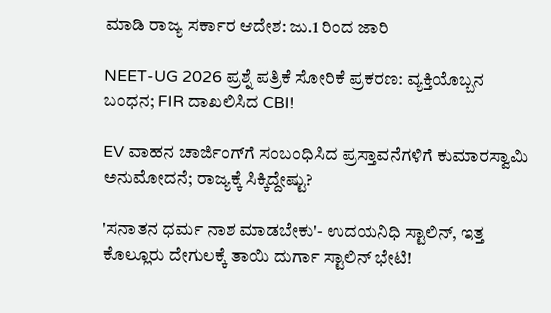ಮಾಡಿ ರಾಜ್ಯ ಸರ್ಕಾರ ಆದೇಶ: ಜು.1 ರಿಂದ ಜಾರಿ

NEET-UG 2026 ಪ್ರಶ್ನೆ ಪತ್ರಿಕೆ ಸೋರಿಕೆ ಪ್ರಕರಣ: ವ್ಯಕ್ತಿಯೊಬ್ಬನ ಬಂಧನ; FIR ದಾಖಲಿಸಿದ CBI!

EV ವಾಹನ ಚಾರ್ಜಿಂಗ್‌ಗೆ ಸಂಬಂಧಿಸಿದ ಪ್ರಸ್ತಾವನೆಗಳಿಗೆ ಕುಮಾರಸ್ವಾಮಿ ಅನುಮೋದನೆ; ರಾಜ್ಯಕ್ಕೆ ಸಿಕ್ಕಿದ್ದೇಷ್ಟು?

'ಸನಾತನ ಧರ್ಮ ನಾಶ ಮಾಡಬೇಕು'- ಉದಯನಿಧಿ ಸ್ಟಾಲಿನ್, ಇತ್ತ ಕೊಲ್ಲೂರು ದೇಗುಲಕ್ಕೆ ತಾಯಿ ದುರ್ಗಾ ಸ್ಟಾಲಿನ್ ಭೇಟಿ!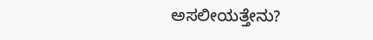ಅಸಲೀಯತ್ತೇನು?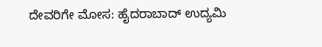ದೇವರಿಗೇ ಮೋಸ: ಹೈದರಾಬಾದ್ ಉದ್ಯಮಿ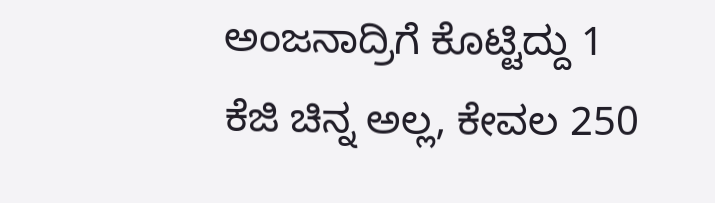ಅಂಜನಾದ್ರಿಗೆ ಕೊಟ್ಟಿದ್ದು 1 ಕೆಜಿ ಚಿನ್ನ ಅಲ್ಲ, ಕೇವಲ 250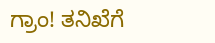ಗ್ರಾಂ! ತನಿಖೆಗೆ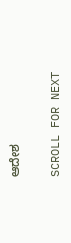ಆದೇಶ

SCROLL FOR NEXT